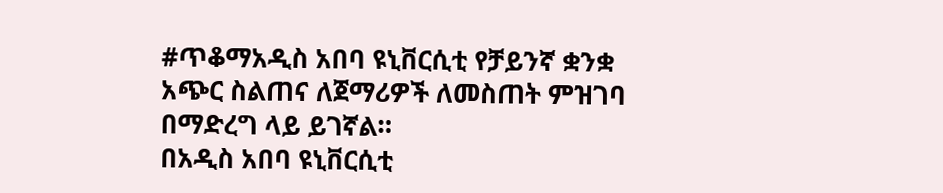#ጥቆማአዲስ አበባ ዩኒቨርሲቲ የቻይንኛ ቋንቋ አጭር ስልጠና ለጀማሪዎች ለመስጠት ምዝገባ በማድረግ ላይ ይገኛል።
በአዲስ አበባ ዩኒቨርሲቲ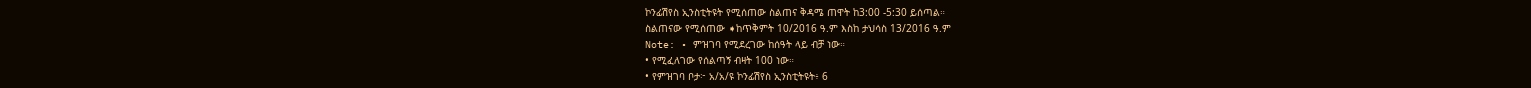ኮንፊሽየስ ኢንስቲትዩት የሚሰጠው ስልጠና ቅዳሜ ጠዋት ከ3:00 -5:30 ይሰጣል።
ስልጠናው የሚሰጠው ➧ከጥቅምት 10/2016 ዓ.ም እስከ ታህሳስ 13/2016 ዓ.ም
Note: • ምዝገባ የሚደረገው ከሰዓት ላይ ብቻ ነው።
• የሚፈለገው የሰልጣኝ ብዛት 100 ነው።
• የምዝገባ ቦታ፦ አ/አ/ዩ ኮንፊሽየስ ኢንስቲትዩት፥ 6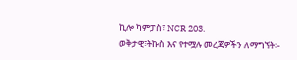ኪሎ ካምፓስ፣ NCR 203.
ወቅታዊ፣ትኩስ እና የተሟሉ መረጃዎችን ለማግኘት፡-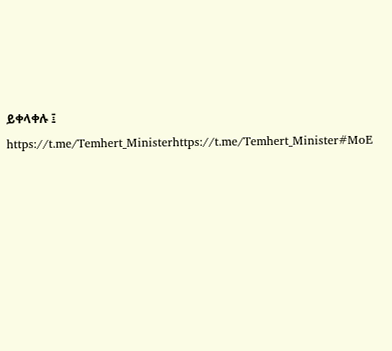ይቀላቀሉ ፤
https://t.me/Temhert_Ministerhttps://t.me/Temhert_Minister#MoE